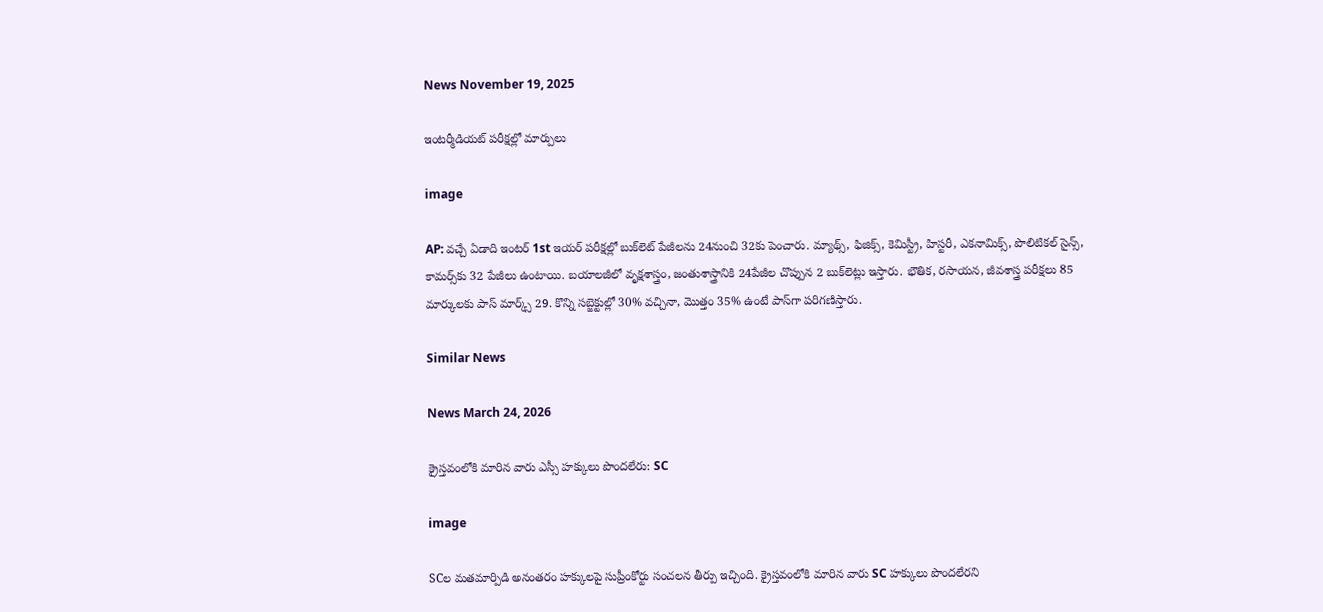News November 19, 2025

ఇంటర్మీడియట్ పరీక్షల్లో మార్పులు

image

AP: వచ్చే ఏడాది ఇంటర్ 1st ఇయర్‌ పరీక్షల్లో బుక్‌లెట్ పేజీలను 24నుంచి 32కు పెంచారు. మ్యాథ్స్, ఫిజిక్స్, కెమిస్ట్రీ, హిస్టరీ, ఎకనామిక్స్, పొలిటికల్ సైన్స్, కామర్స్‌కు 32 పేజీలు ఉంటాయి. బయాలజీలో వృక్షశాస్త్రం, జంతుశాస్త్రానికి 24పేజీల చొప్పున 2 బుక్‌లెట్లు ఇస్తారు. భౌతిక, రసాయన, జీవశాస్త్ర పరీక్షలు 85 మార్కులకు పాస్ మార్క్స్ 29. కొన్ని సబ్జెక్టుల్లో 30% వచ్చినా, మొత్తం 35% ఉంటే పాస్‌గా పరిగణిస్తారు.

Similar News

News March 24, 2026

క్రైస్తవంలోకి మారిన వారు ఎస్సీ హక్కులు పొందలేరు: SC

image

SCల మతమార్పిడి అనంతరం హక్కులపై సుప్రీంకోర్టు సంచలన తీర్పు ఇచ్చింది. క్రైస్తవంలోకి మారిన వారు SC హక్కులు పొందలేరని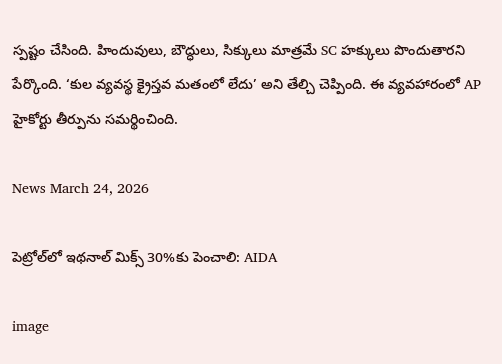స్పష్టం చేసింది. హిందువులు, బౌద్ధులు, సిక్కులు మాత్రమే SC హక్కులు పొందుతారని పేర్కొంది. ‘కుల వ్యవస్థ క్రైస్తవ మతంలో లేదు’ అని తేల్చి చెప్పింది. ఈ వ్యవహారంలో AP హైకోర్టు తీర్పును సమర్థించింది.

News March 24, 2026

పెట్రోల్‌లో ఇథనాల్ మిక్స్ 30%కు పెంచాలి: AIDA

image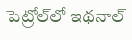పెట్రోల్‌లో ఇథనాల్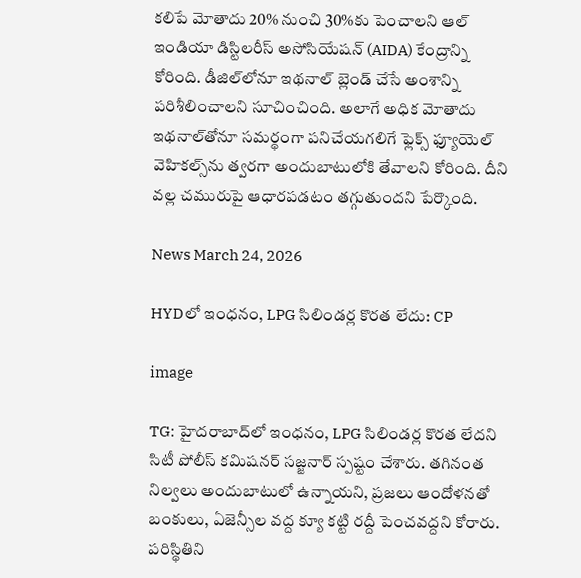కలిపే మోతాదు 20% నుంచి 30%కు పెంచాలని ఆల్ ఇండియా డిస్టిలరీస్ అసోసియేషన్ (AIDA) కేంద్రాన్ని కోరింది. డీజిల్‌లోనూ ఇథనాల్ బ్లెండ్ చేసే అంశాన్ని పరిశీలించాలని సూచించింది. అలాగే అధిక మోతాదు ఇథనాల్‌తోనూ సమర్థంగా పనిచేయగలిగే ఫ్లెక్స్ ఫ్యూయెల్ వెహికల్స్‌ను త్వరగా అందుబాటులోకి తేవాలని కోరింది. దీని వల్ల చమురుపై ఆధారపడటం తగ్గుతుందని పేర్కొంది.

News March 24, 2026

HYDలో ఇంధనం, LPG సిలిండర్ల కొరత లేదు: CP

image

TG: హైదరాబాద్‌లో ఇంధనం, LPG సిలిండర్ల కొరత లేదని సిటీ పోలీస్ కమిషనర్ సజ్జనార్ స్పష్టం చేశారు. తగినంత నిల్వలు అందుబాటులో ఉన్నాయని, ప్రజలు ఆందోళనతో బంకులు, ఏజెన్సీల వద్ద క్యూ కట్టి రద్దీ పెంచవద్దని కోరారు. పరిస్థితిని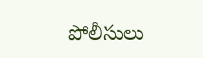పోలీసులు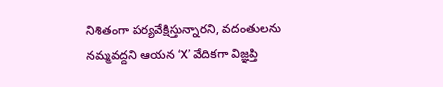నిశితంగా పర్యవేక్షిస్తున్నారని, వదంతులను నమ్మవద్దని ఆయన ‘X’ వేదికగా విజ్ఞప్తి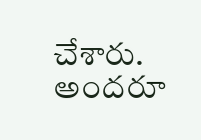చేశారు. అందరూ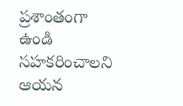ప్రశాంతంగా ఉండి సహకరించాలని ఆయన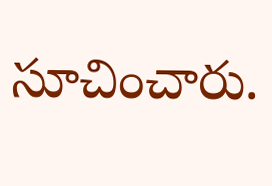సూచించారు.